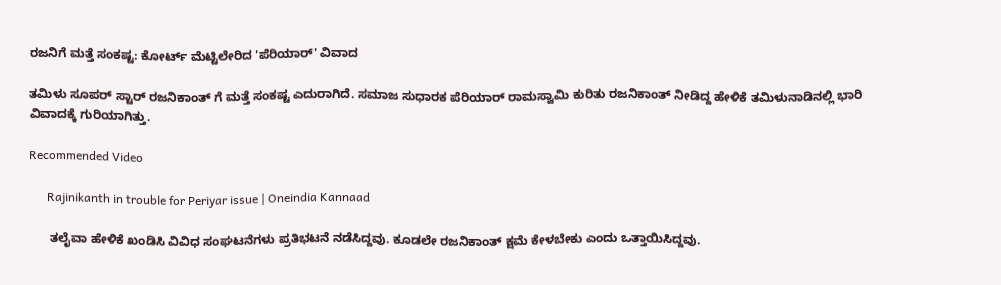ರಜನಿಗೆ ಮತ್ತೆ ಸಂಕಷ್ಟ: ಕೋರ್ಟ್ ಮೆಟ್ಟಿಲೇರಿದ 'ಪೆರಿಯಾರ್' ವಿವಾದ

ತಮಿಳು ಸೂಪರ್ ಸ್ಟಾರ್ ರಜನಿಕಾಂತ್ ಗೆ ಮತ್ತೆ ಸಂಕಷ್ಟ ಎದುರಾಗಿದೆ. ಸಮಾಜ ಸುಧಾರಕ ಪೆರಿಯಾರ್ ರಾಮಸ್ವಾಮಿ ಕುರಿತು ರಜನಿಕಾಂತ್ ನೀಡಿದ್ದ ಹೇಳಿಕೆ ತಮಿಳುನಾಡಿನಲ್ಲಿ ಭಾರಿ ವಿವಾದಕ್ಕೆ ಗುರಿಯಾಗಿತ್ತು.

Recommended Video

      Rajinikanth in trouble for Periyar issue | Oneindia Kannaad

      ತಲೈವಾ ಹೇಳಿಕೆ ಖಂಡಿಸಿ ವಿವಿಧ ಸಂಘಟನೆಗಳು ಪ್ರತಿಭಟನೆ ನಡೆಸಿದ್ದವು. ಕೂಡಲೇ ರಜನಿಕಾಂತ್ ಕ್ಷಮೆ ಕೇಳಬೇಕು ಎಂದು ಒತ್ತಾಯಿಸಿದ್ದವು.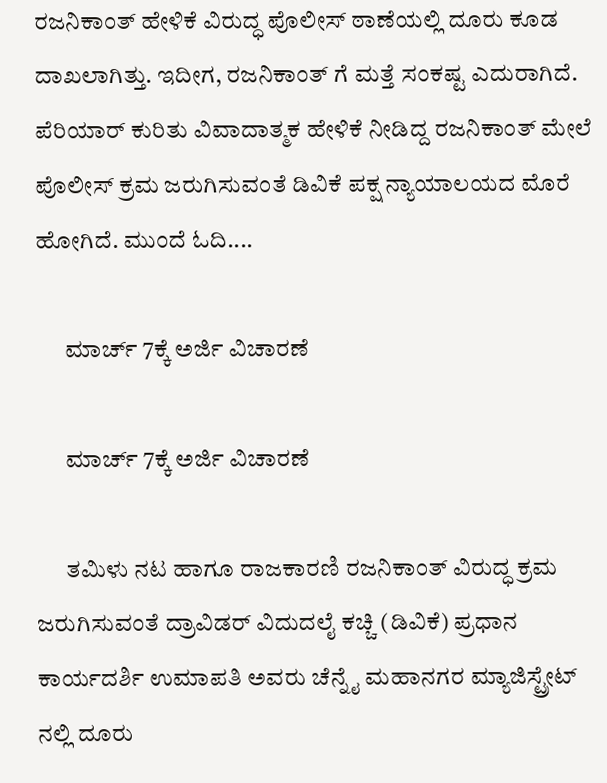ರಜನಿಕಾಂತ್ ಹೇಳಿಕೆ ವಿರುದ್ಧ ಪೊಲೀಸ್ ಠಾಣೆಯಲ್ಲಿ ದೂರು ಕೂಡ ದಾಖಲಾಗಿತ್ತು. ಇದೀಗ, ರಜನಿಕಾಂತ್ ಗೆ ಮತ್ತೆ ಸಂಕಷ್ಟ ಎದುರಾಗಿದೆ. ಪೆರಿಯಾರ್ ಕುರಿತು ವಿವಾದಾತ್ಮಕ ಹೇಳಿಕೆ ನೀಡಿದ್ದ ರಜನಿಕಾಂತ್ ಮೇಲೆ ಪೊಲೀಸ್ ಕ್ರಮ ಜರುಗಿಸುವಂತೆ ಡಿವಿಕೆ ಪಕ್ಷ ನ್ಯಾಯಾಲಯದ ಮೊರೆ ಹೋಗಿದೆ. ಮುಂದೆ ಓದಿ....

      ಮಾರ್ಚ್ 7ಕ್ಕೆ ಅರ್ಜಿ ವಿಚಾರಣೆ

      ಮಾರ್ಚ್ 7ಕ್ಕೆ ಅರ್ಜಿ ವಿಚಾರಣೆ

      ತಮಿಳು ನಟ ಹಾಗೂ ರಾಜಕಾರಣಿ ರಜನಿಕಾಂತ್ ವಿರುದ್ಧ ಕ್ರಮ ಜರುಗಿಸುವಂತೆ ದ್ರಾವಿಡರ್ ವಿದುದಲೈ ಕಚ್ಚಿ (ಡಿವಿಕೆ) ಪ್ರಧಾನ ಕಾರ್ಯದರ್ಶಿ ಉಮಾಪತಿ ಅವರು ಚೆನ್ನೈ ಮಹಾನಗರ ಮ್ಯಾಜಿಸ್ಟ್ರೇಟ್ ನಲ್ಲಿ ದೂರು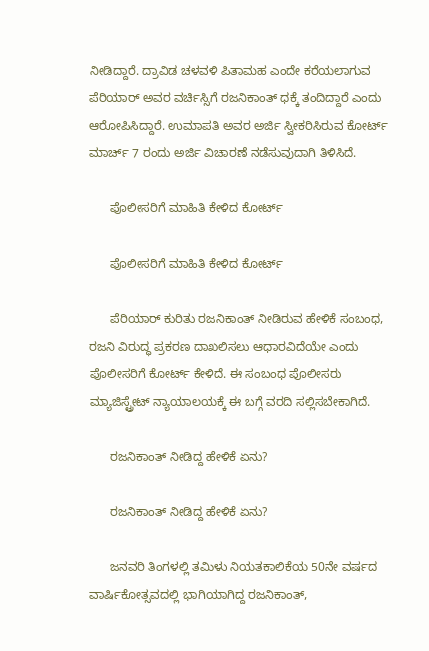ನೀಡಿದ್ದಾರೆ. ದ್ರಾವಿಡ ಚಳವಳಿ ಪಿತಾಮಹ ಎಂದೇ ಕರೆಯಲಾಗುವ ಪೆರಿಯಾರ್ ಅವರ ವರ್ಚಿಸ್ಸಿಗೆ ರಜನಿಕಾಂತ್ ಧಕ್ಕೆ ತಂದಿದ್ದಾರೆ ಎಂದು ಆರೋಪಿಸಿದ್ದಾರೆ. ಉಮಾಪತಿ ಅವರ ಅರ್ಜಿ ಸ್ವೀಕರಿಸಿರುವ ಕೋರ್ಟ್ ಮಾರ್ಚ್ 7 ರಂದು ಅರ್ಜಿ ವಿಚಾರಣೆ ನಡೆಸುವುದಾಗಿ ತಿಳಿಸಿದೆ.

      ಪೊಲೀಸರಿಗೆ ಮಾಹಿತಿ ಕೇಳಿದ ಕೋರ್ಟ್

      ಪೊಲೀಸರಿಗೆ ಮಾಹಿತಿ ಕೇಳಿದ ಕೋರ್ಟ್

      ಪೆರಿಯಾರ್ ಕುರಿತು ರಜನಿಕಾಂತ್ ನೀಡಿರುವ ಹೇಳಿಕೆ ಸಂಬಂಧ, ರಜನಿ ವಿರುದ್ಧ ಪ್ರಕರಣ ದಾಖಲಿಸಲು ಆಧಾರವಿದೆಯೇ ಎಂದು ಪೊಲೀಸರಿಗೆ ಕೋರ್ಟ್ ಕೇಳಿದೆ. ಈ ಸಂಬಂಧ ಪೊಲೀಸರು ಮ್ಯಾಜಿಸ್ಟ್ರೇಟ್ ನ್ಯಾಯಾಲಯಕ್ಕೆ ಈ ಬಗ್ಗೆ ವರದಿ ಸಲ್ಲಿಸಬೇಕಾಗಿದೆ.

      ರಜನಿಕಾಂತ್ ನೀಡಿದ್ದ ಹೇಳಿಕೆ ಏನು?

      ರಜನಿಕಾಂತ್ ನೀಡಿದ್ದ ಹೇಳಿಕೆ ಏನು?

      ಜನವರಿ ತಿಂಗಳಲ್ಲಿ ತಮಿಳು ನಿಯತಕಾಲಿಕೆಯ 50ನೇ ವರ್ಷದ ವಾರ್ಷಿಕೋತ್ಸವದಲ್ಲಿ ಭಾಗಿಯಾಗಿದ್ದ ರಜನಿಕಾಂತ್,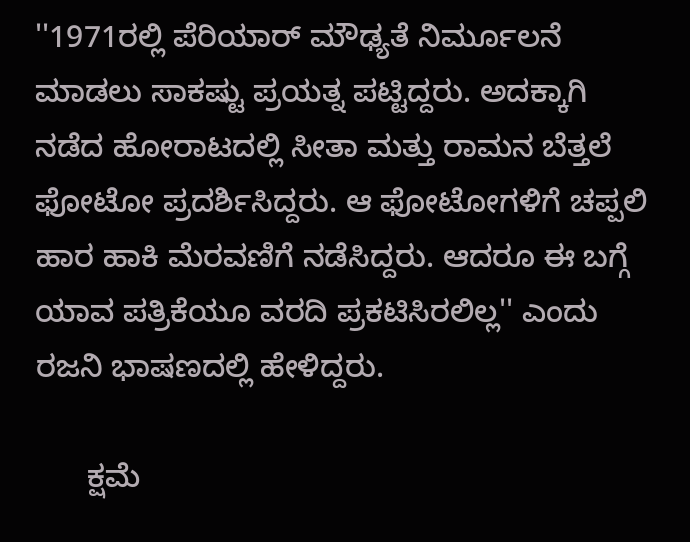''1971ರಲ್ಲಿ ಪೆರಿಯಾರ್ ಮೌಢ್ಯತೆ ನಿರ್ಮೂಲನೆ ಮಾಡಲು ಸಾಕಷ್ಟು ಪ್ರಯತ್ನ ಪಟ್ಟಿದ್ದರು. ಅದಕ್ಕಾಗಿ ನಡೆದ ಹೋರಾಟದಲ್ಲಿ ಸೀತಾ ಮತ್ತು ರಾಮನ ಬೆತ್ತಲೆ ಫೋಟೋ ಪ್ರದರ್ಶಿಸಿದ್ದರು. ಆ ಫೋಟೋಗಳಿಗೆ ಚಪ್ಪಲಿ ಹಾರ ಹಾಕಿ ಮೆರವಣಿಗೆ ನಡೆಸಿದ್ದರು. ಆದರೂ ಈ ಬಗ್ಗೆ ಯಾವ ಪತ್ರಿಕೆಯೂ ವರದಿ ಪ್ರಕಟಿಸಿರಲಿಲ್ಲ'' ಎಂದು ರಜನಿ ಭಾಷಣದಲ್ಲಿ ಹೇಳಿದ್ದರು.

      ಕ್ಷಮೆ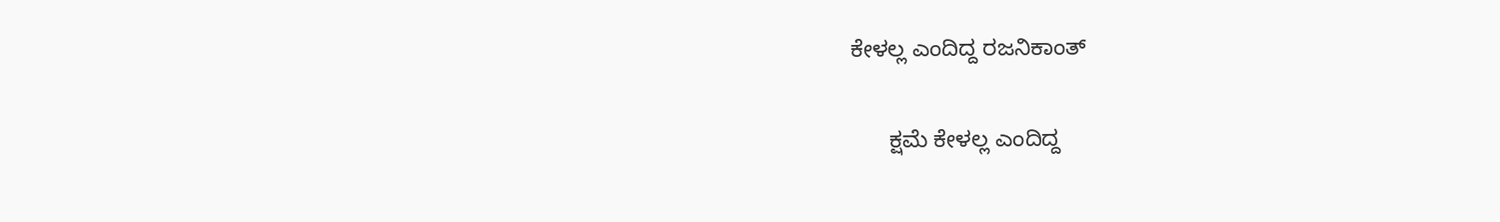ಕೇಳಲ್ಲ ಎಂದಿದ್ದ ರಜನಿಕಾಂತ್

      ಕ್ಷಮೆ ಕೇಳಲ್ಲ ಎಂದಿದ್ದ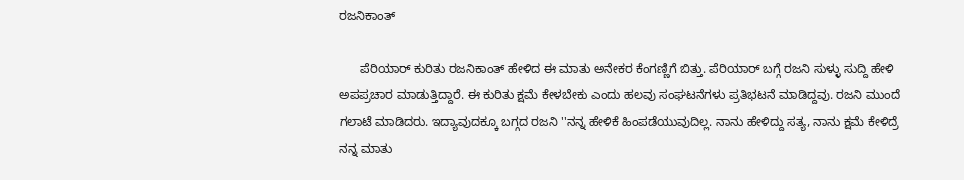ರಜನಿಕಾಂತ್

      ಪೆರಿಯಾರ್ ಕುರಿತು ರಜನಿಕಾಂತ್ ಹೇಳಿದ ಈ ಮಾತು ಅನೇಕರ ಕೆಂಗಣ್ಣಿಗೆ ಬಿತ್ತು. ಪೆರಿಯಾರ್ ಬಗ್ಗೆ ರಜನಿ ಸುಳ್ಳು ಸುದ್ದಿ ಹೇಳಿ ಅಪಪ್ರಚಾರ ಮಾಡುತ್ತಿದ್ದಾರೆ. ಈ ಕುರಿತು ಕ್ಷಮೆ ಕೇಳಬೇಕು ಎಂದು ಹಲವು ಸಂಘಟನೆಗಳು ಪ್ರತಿಭಟನೆ ಮಾಡಿದ್ದವು. ರಜನಿ ಮುಂದೆ ಗಲಾಟೆ ಮಾಡಿದರು. ಇದ್ಯಾವುದಕ್ಕೂ ಬಗ್ಗದ ರಜನಿ ''ನನ್ನ ಹೇಳಿಕೆ ಹಿಂಪಡೆಯುವುದಿಲ್ಲ. ನಾನು ಹೇಳಿದ್ದು ಸತ್ಯ, ನಾನು ಕ್ಷಮೆ ಕೇಳಿದ್ರೆ ನನ್ನ ಮಾತು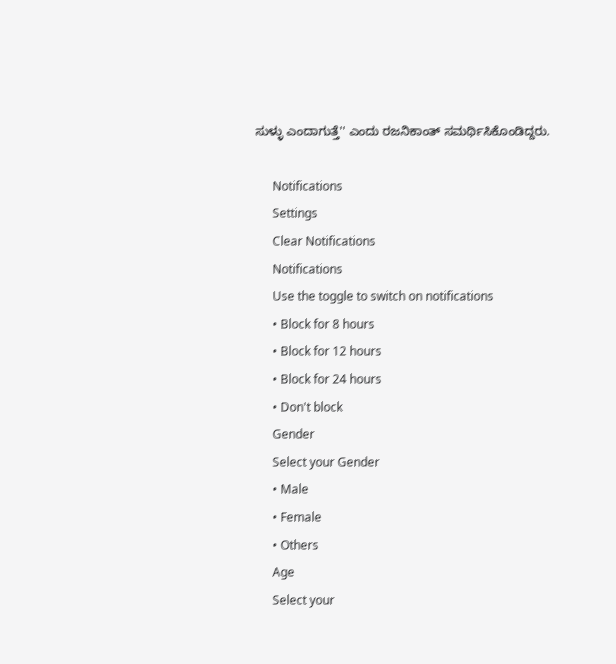ಸುಳ್ಳು ಎಂದಾಗುತ್ತೆ'' ಎಂದು ರಜನಿಕಾಂತ್ ಸಮರ್ಥಿಸಿಕೊಂಡಿದ್ದರು.

      Notifications
      Settings
      Clear Notifications
      Notifications
      Use the toggle to switch on notifications
      • Block for 8 hours
      • Block for 12 hours
      • Block for 24 hours
      • Don't block
      Gender
      Select your Gender
      • Male
      • Female
      • Others
      Age
      Select your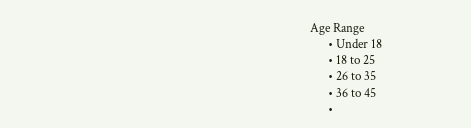Age Range
      • Under 18
      • 18 to 25
      • 26 to 35
      • 36 to 45
      •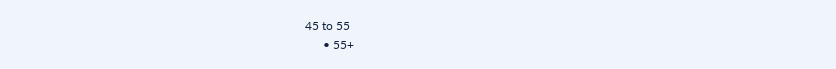45 to 55
      • 55+